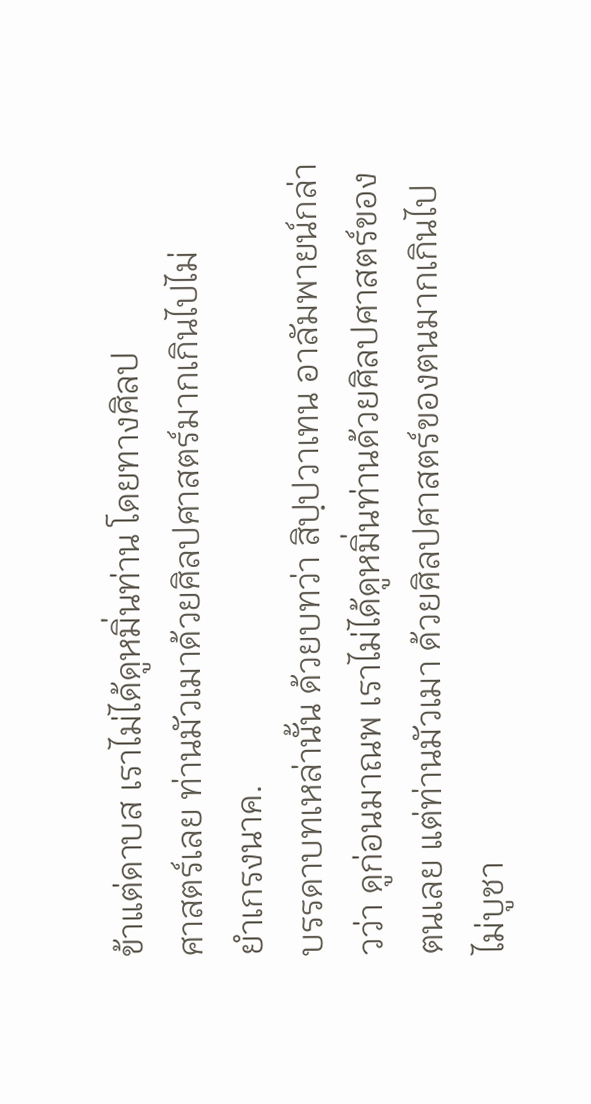ข้าแต่ดาบส เราไม่ได้ดูหมิ่นท่าน โดยทางศิลป
ศาสตร์เลย ท่านมัวเมาด้วยศิลปศาสตร์มากเกินไปไม่
ยำเกรงนาค.
บรรดาบทเหล่านั้น ด้วยบทว่า สิปฺปวาเทน อาลัมพายน์กล่าวว่า ดูก่อนมาณพ เราไม่ได้ดูหมิ่นท่านด้วยศิลปศาสตร์ของตนเลย แต่ท่านมัวเมา ด้วยศิลปศาสตร์ของตนมากเกินไป ไม่บูชา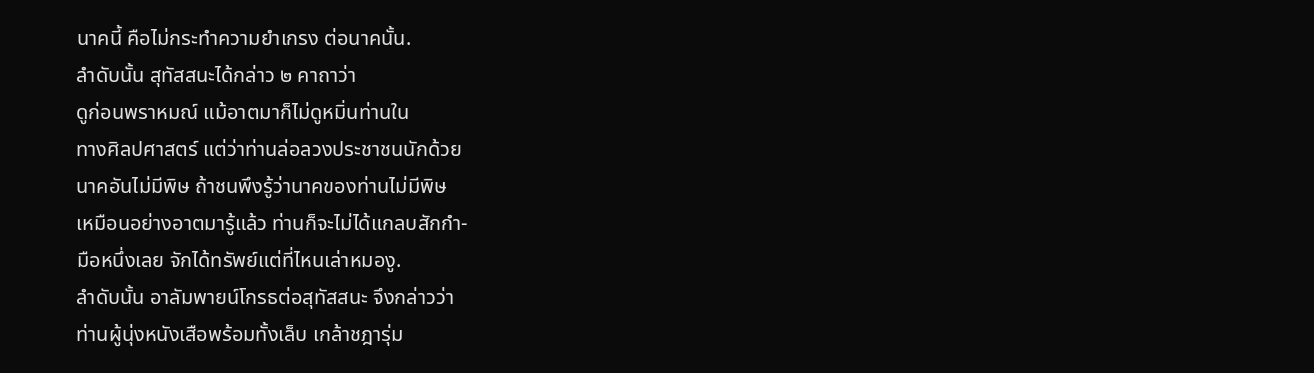นาคนี้ คือไม่กระทำความยำเกรง ต่อนาคนั้น.
ลำดับนั้น สุทัสสนะได้กล่าว ๒ คาถาว่า
ดูก่อนพราหมณ์ แม้อาตมาก็ไม่ดูหมิ่นท่านใน
ทางศิลปศาสตร์ แต่ว่าท่านล่อลวงประชาชนนักด้วย
นาคอันไม่มีพิษ ถ้าชนพึงรู้ว่านาคของท่านไม่มีพิษ
เหมือนอย่างอาตมารู้แล้ว ท่านก็จะไม่ได้แกลบสักกำ-
มือหนึ่งเลย จักได้ทรัพย์แต่ที่ไหนเล่าหมองู.
ลำดับนั้น อาลัมพายน์โกรธต่อสุทัสสนะ จึงกล่าวว่า
ท่านผู้นุ่งหนังเสือพร้อมทั้งเล็บ เกล้าชฎารุ่ม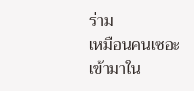ร่าม
เหมือนคนเซอะ เข้ามาใน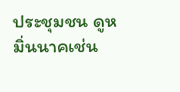ประชุมชน ดูหมิ่นนาคเช่น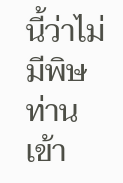นี้ว่าไม่มีพิษ ท่านเข้า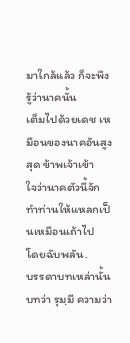มาใกล้แล้ว ก็จะพึงรู้ว่านาคนั้น
เต็มไปด้วยเดช เหมือนของนาคอันสูงสุด ข้าพเจ้าเข้า
ใจว่านาคตัวนี้จักทำท่านให้แหลกเป็นเหมือนเถ้าไป
โดยฉับพลัน.
บรรดาบทเหล่านั้น บทว่า รุมฺมี ความว่า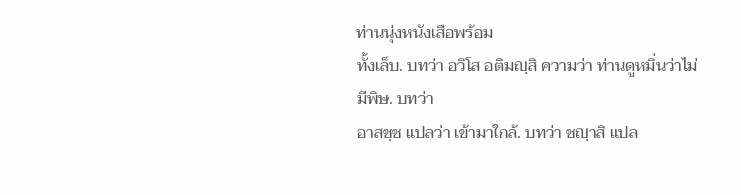ท่านนุ่งหนังเสือพร้อม
ทั้งเล็บ. บทว่า อวิโส อติมญฺสิ ความว่า ท่านดูหมิ่นว่าไม่มีพิษ. บทว่า
อาสชฺช แปลว่า เข้ามาใกล้. บทว่า ชญฺาสิ แปล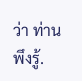ว่า ท่านพึงรู้.